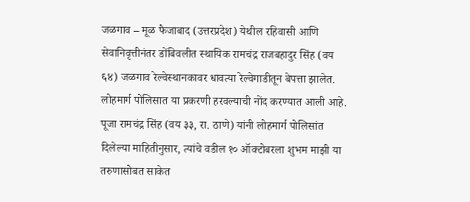जळगाव – मूळ फैजाबाद (उत्तरप्रदेश) येथील रहिवासी आणि सेवानिवृत्तीनंतर डोंबिवलीत स्थायिक रामचंद्र राजबहादुर सिंह (वय ६४) जळगाव रेल्वेस्थानकावर धावत्या रेल्वेगाडीतून बेपत्ता झालेत.
लोहमार्ग पोलिसात या प्रकरणी हरवल्याची नोंद करण्यात आली आहे. पूजा रामचंद्र सिंह (वय ३३, रा. ठाणे) यांनी लोहमार्ग पोलिसांत दिलेल्या माहितीनुसार, त्यांचे वडील १० ऑक्टोबरला शुभम माझी या तरुणासोबत साकेत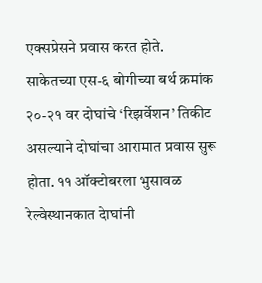एक्सप्रेसने प्रवास करत होते.
साकेतच्या एस-६ बोगीच्या बर्थ क्रमांक २०-२१ वर दोघांचे ‘रिझर्वेशन’ तिकीट असल्याने दोघांचा आरामात प्रवास सुरू होता. ११ ऑक्टोबरला भुसावळ रेल्वेस्थानकात देाघांनी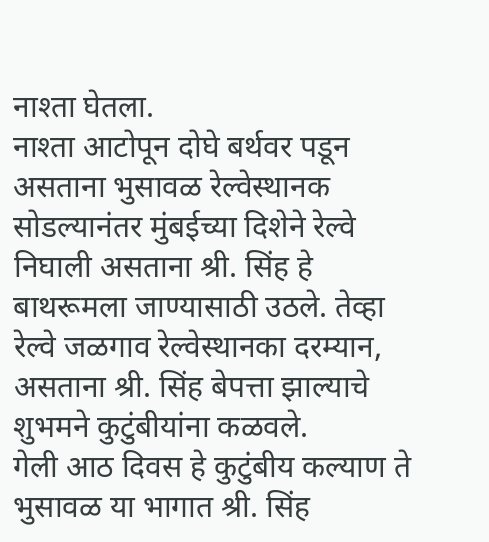नाश्ता घेतला.
नाश्ता आटोपून दोघे बर्थवर पडून असताना भुसावळ रेल्वेस्थानक सोडल्यानंतर मुंबईच्या दिशेने रेल्वे निघाली असताना श्री. सिंह हे बाथरूमला जाण्यासाठी उठले. तेव्हा रेल्वे जळगाव रेल्वेस्थानका दरम्यान, असताना श्री. सिंह बेपत्ता झाल्याचे शुभमने कुटुंबीयांना कळवले.
गेली आठ दिवस हे कुटुंबीय कल्याण ते भुसावळ या भागात श्री. सिंह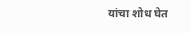यांचा शोध घेत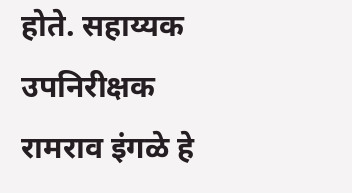होते. सहाय्यक उपनिरीक्षक रामराव इंगळे हे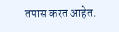तपास करत आहेत.